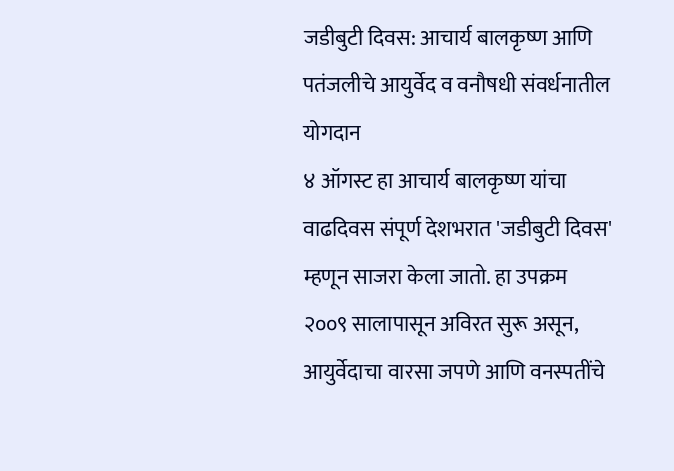जडीबुटी दिवस: आचार्य बालकृष्ण आणि पतंजलीचे आयुर्वेद व वनौषधी संवर्धनातील योगदान
४ ऑगस्ट हा आचार्य बालकृष्ण यांचा वाढदिवस संपूर्ण देशभरात 'जडीबुटी दिवस' म्हणून साजरा केला जातो. हा उपक्रम २००९ सालापासून अविरत सुरू असून, आयुर्वेदाचा वारसा जपणे आणि वनस्पतींचे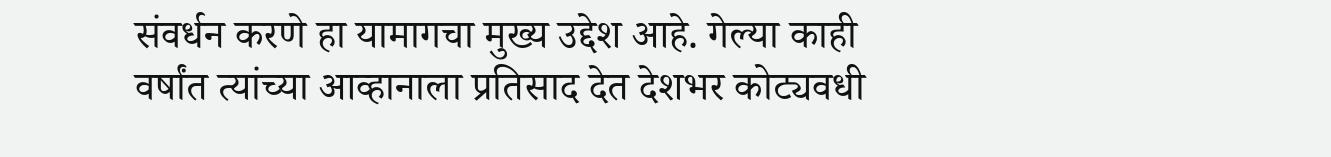संवर्धन करणे हा यामागचा मुख्य उद्देश आहे. गेल्या काही वर्षांत त्यांच्या आव्हानाला प्रतिसाद देत देशभर कोट्यवधी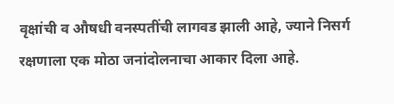वृक्षांची व औषधी वनस्पतींची लागवड झाली आहे, ज्याने निसर्ग रक्षणाला एक मोठा जनांदोलनाचा आकार दिला आहे.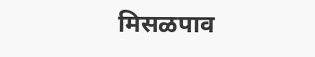मिसळपाव